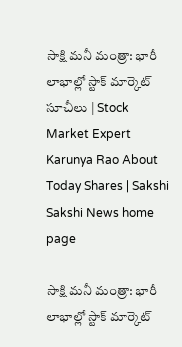సాక్షి మనీ మంత్రా: భారీ లాభాల్లో స్టాక్‌ మార్కెట్‌ సూచీలు | Stock Market Expert Karunya Rao About Today Shares | Sakshi
Sakshi News home page

సాక్షి మనీ మంత్రా: భారీ లాభాల్లో స్టాక్‌ మార్కెట్‌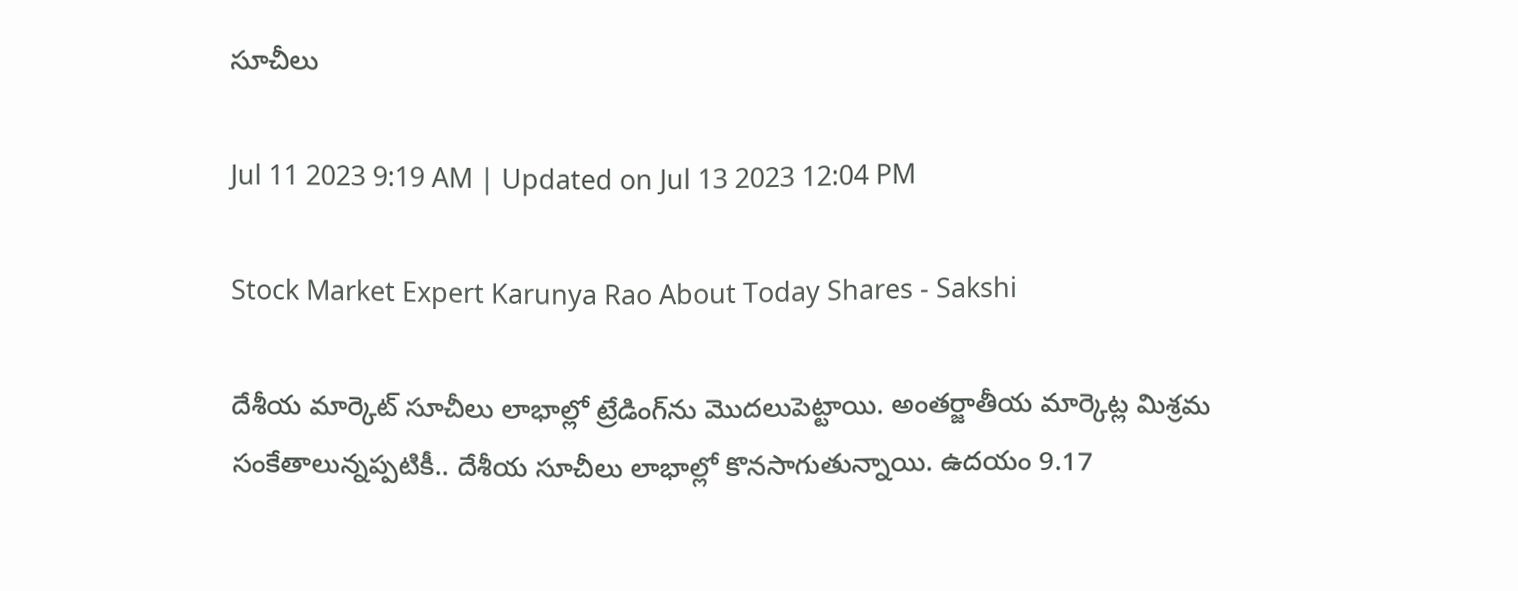సూచీలు

Jul 11 2023 9:19 AM | Updated on Jul 13 2023 12:04 PM

Stock Market Expert Karunya Rao About Today Shares - Sakshi

దేశీయ మార్కెట్‌ సూచీలు లాభాల్లో ట్రేడింగ్‌ను మొదలుపెట్టాయి. అంతర్జాతీయ మార్కెట్ల మిశ్రమ సంకేతాలున్నప్పటికీ.. దేశీయ సూచీలు లాభాల్లో కొనసాగుతున్నాయి. ఉదయం 9.17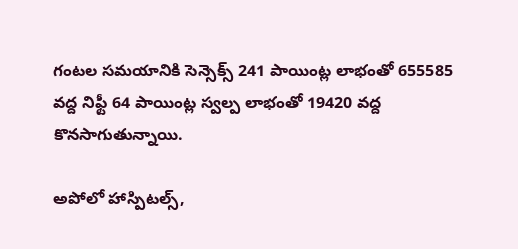గంటల సమయానికి సెన్సెక్స్‌ 241 పాయింట్ల లాభంతో 655585 వద్ద నిఫ్టీ 64 పాయింట్ల స్వల్ప లాభంతో 19420 వద్ద కొనసాగుతున్నాయి.

అపోలో హాస్పిటల్స్‌,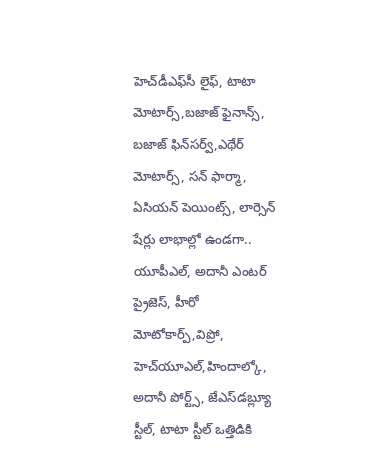హెచ్‌డీఎఫ్‌సీ లైఫ్‌, టాటా మోటార్స్‌,బజాజ్‌ ఫైనాన్స్‌, బజాజ్‌ ఫిన్‌సర్వ్‌,ఎథేర్‌ మోటార్స్‌, సన్‌ ఫార్మా, ఏసియన్‌ పెయింట్స్‌, లార్సెన్‌ షేర్లు లాభాల్లో ఉండగా.. యూపీఎల్‌, అదానీ ఎంటర్‌ ప్రైజెస్‌, హీరో మోటోకార్ప్‌,విప్రో, హెచ్‌యూఎల్‌,హిందాల్కో, అదానీ పోర్ట్స్‌, జేఎస్‌డబ్ల్యూ స్టీల్‌, టాటా స్టీల్‌ ఒత్తిడికి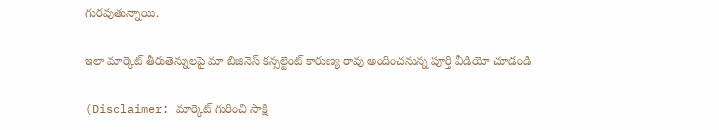గురవుతున్నాయి.

ఇలా మార్కెట్ తీరుతెన్నులపై మా బిజినెస్ కన్సల్టెంట్ కారుణ్య రావు అందించనున్న పూర్తి వీడియో చూడండి

(Disclaimer: మార్కెట్ గురించి సాక్షి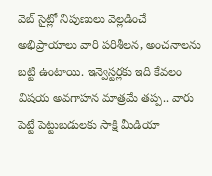వెబ్ సైట్లో నిపుణులు వెల్లడించే అభిప్రాయాలు వారి పరిశీలన, అంచనాలను బట్టి ఉంటాయి. ఇన్వెస్టర్లకు ఇది కేవలం విషయ అవగాహన మాత్రమే తప్ప.. వారు పెట్టే పెట్టుబడులకు సాక్షి మీడియా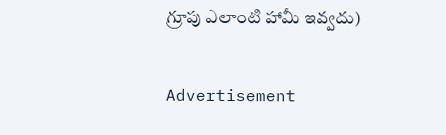గ్రూపు ఎలాంటి హామీ ఇవ్వదు)

Advertisement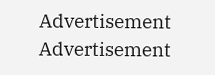Advertisement
Advertisement